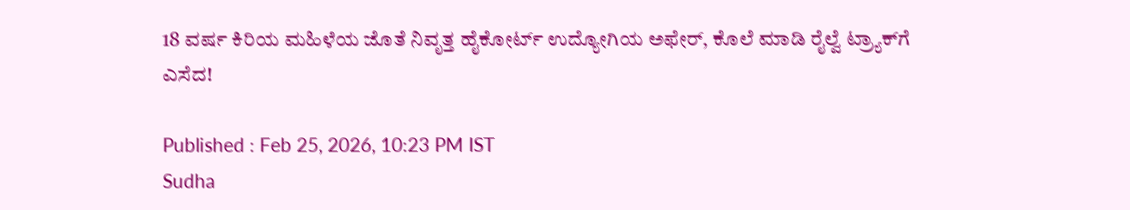18 ವರ್ಷ ಕಿರಿಯ ಮಹಿಳೆಯ ಜೊತೆ ನಿವೃತ್ತ ಹೈಕೋರ್ಟ್‌ ಉದ್ಯೋಗಿಯ ಅಫೇರ್‌, ಕೊಲೆ ಮಾಡಿ ರೈಲ್ವೆ ಟ್ರ್ಯಾಕ್‌ಗೆ ಎಸೆದ!

Published : Feb 25, 2026, 10:23 PM IST
Sudha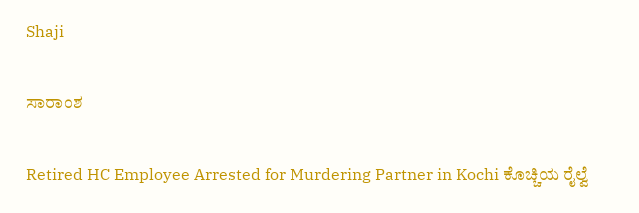Shaji

ಸಾರಾಂಶ

Retired HC Employee Arrested for Murdering Partner in Kochi ಕೊಚ್ಚಿಯ ರೈಲ್ವೆ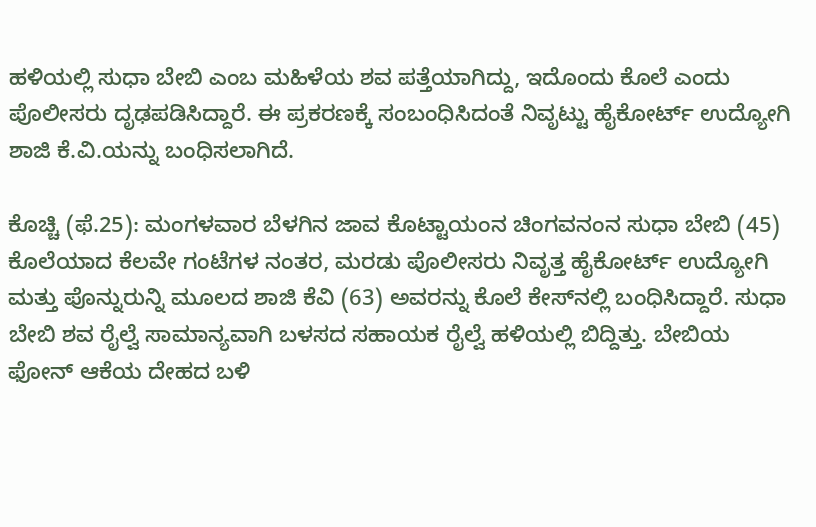ಹಳಿಯಲ್ಲಿ ಸುಧಾ ಬೇಬಿ ಎಂಬ ಮಹಿಳೆಯ ಶವ ಪತ್ತೆಯಾಗಿದ್ದು, ಇದೊಂದು ಕೊಲೆ ಎಂದು ಪೊಲೀಸರು ದೃಢಪಡಿಸಿದ್ದಾರೆ. ಈ ಪ್ರಕರಣಕ್ಕೆ ಸಂಬಂಧಿಸಿದಂತೆ ನಿವೃಟ್ಟು ಹೈಕೋರ್ಟ್ ಉದ್ಯೋಗಿ ಶಾಜಿ ಕೆ.ವಿ.ಯನ್ನು ಬಂಧಿಸಲಾಗಿದೆ.

ಕೊಚ್ಚಿ (ಫೆ.25): ಮಂಗಳವಾರ ಬೆಳಗಿನ ಜಾವ ಕೊಟ್ಟಾಯಂನ ಚಿಂಗವನಂನ ಸುಧಾ ಬೇಬಿ (45) ಕೊಲೆಯಾದ ಕೆಲವೇ ಗಂಟೆಗಳ ನಂತರ, ಮರಡು ಪೊಲೀಸರು ನಿವೃತ್ತ ಹೈಕೋರ್ಟ್ ಉದ್ಯೋಗಿ ಮತ್ತು ಪೊನ್ನುರುನ್ನಿ ಮೂಲದ ಶಾಜಿ ಕೆವಿ (63) ಅವರನ್ನು ಕೊಲೆ ಕೇಸ್‌ನಲ್ಲಿ ಬಂಧಿಸಿದ್ದಾರೆ. ಸುಧಾ ಬೇಬಿ ಶವ ರೈಲ್ವೆ ಸಾಮಾನ್ಯವಾಗಿ ಬಳಸದ ಸಹಾಯಕ ರೈಲ್ವೆ ಹಳಿಯಲ್ಲಿ ಬಿದ್ದಿತ್ತು. ಬೇಬಿಯ ಫೋನ್ ಆಕೆಯ ದೇಹದ ಬಳಿ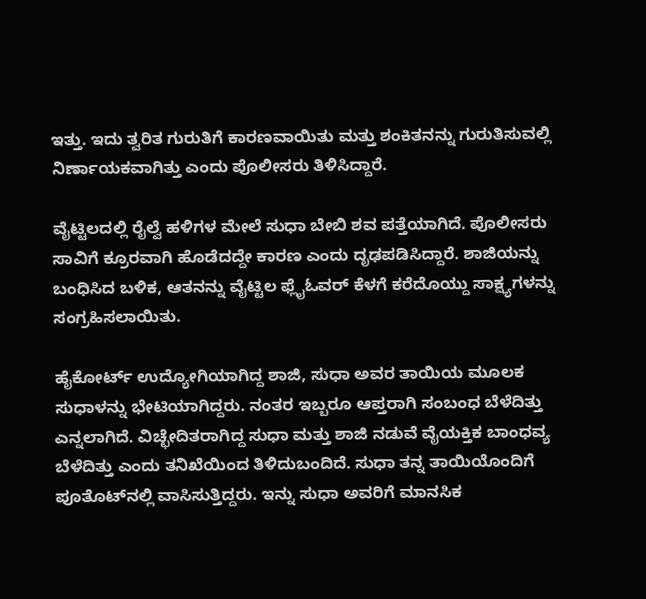ಇತ್ತು. ಇದು ತ್ವರಿತ ಗುರುತಿಗೆ ಕಾರಣವಾಯಿತು ಮತ್ತು ಶಂಕಿತನನ್ನು ಗುರುತಿಸುವಲ್ಲಿ ನಿರ್ಣಾಯಕವಾಗಿತ್ತು ಎಂದು ಪೊಲೀಸರು ತಿಳಿಸಿದ್ದಾರೆ.

ವೈಟ್ಟಿಲದಲ್ಲಿ ರೈಲ್ವೆ ಹಳಿಗಳ ಮೇಲೆ ಸುಧಾ ಬೇಬಿ ಶವ ಪತ್ತೆಯಾಗಿದೆ. ಪೊಲೀಸರು ಸಾವಿಗೆ ಕ್ರೂರವಾಗಿ ಹೊಡೆದದ್ದೇ ಕಾರಣ ಎಂದು ದೃಢಪಡಿಸಿದ್ದಾರೆ. ಶಾಜಿಯನ್ನು ಬಂಧಿಸಿದ ಬಳಿಕ, ಆತನನ್ನು ವೈಟ್ಟಿಲ ಫ್ಲೈಓವರ್ ಕೆಳಗೆ ಕರೆದೊಯ್ದು ಸಾಕ್ಷ್ಯಗಳನ್ನು ಸಂಗ್ರಹಿಸಲಾಯಿತು.

ಹೈಕೋರ್ಟ್ ಉದ್ಯೋಗಿಯಾಗಿದ್ದ ಶಾಜಿ, ಸುಧಾ ಅವರ ತಾಯಿಯ ಮೂಲಕ ಸುಧಾಳನ್ನು ಭೇಟಿಯಾಗಿದ್ದರು. ನಂತರ ಇಬ್ಬರೂ ಆಪ್ತರಾಗಿ ಸಂಬಂಧ ಬೆಳೆದಿತ್ತು ಎನ್ನಲಾಗಿದೆ. ವಿಚ್ಛೇದಿತರಾಗಿದ್ದ ಸುಧಾ ಮತ್ತು ಶಾಜಿ ನಡುವೆ ವೈಯಕ್ತಿಕ ಬಾಂಧವ್ಯ ಬೆಳೆದಿತ್ತು ಎಂದು ತನಿಖೆಯಿಂದ ತಿಳಿದುಬಂದಿದೆ. ಸುಧಾ ತನ್ನ ತಾಯಿಯೊಂದಿಗೆ ಪೂತೊಟ್‌ನಲ್ಲಿ ವಾಸಿಸುತ್ತಿದ್ದರು. ಇನ್ನು ಸುಧಾ ಅವರಿಗೆ ಮಾನಸಿಕ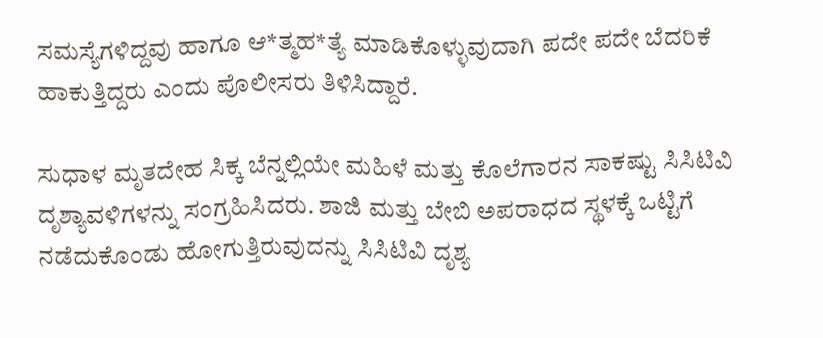ಸಮಸ್ಯೆಗಳಿದ್ದವು ಹಾಗೂ ಆ*ತ್ಮಹ*ತ್ಯೆ ಮಾಡಿಕೊಳ್ಳುವುದಾಗಿ ಪದೇ ಪದೇ ಬೆದರಿಕೆ ಹಾಕುತ್ತಿದ್ದರು ಎಂದು ಪೊಲೀಸರು ತಿಳಿಸಿದ್ದಾರೆ.

ಸುಧಾಳ ಮೃತದೇಹ ಸಿಕ್ಕ ಬೆನ್ನಲ್ಲಿಯೇ ಮಹಿಳೆ ಮತ್ತು ಕೊಲೆಗಾರನ ಸಾಕಷ್ಟು ಸಿಸಿಟಿವಿ ದೃಶ್ಯಾವಳಿಗಳನ್ನು ಸಂಗ್ರಹಿಸಿದರು. ಶಾಜಿ ಮತ್ತು ಬೇಬಿ ಅಪರಾಧದ ಸ್ಥಳಕ್ಕೆ ಒಟ್ಟಿಗೆ ನಡೆದುಕೊಂಡು ಹೋಗುತ್ತಿರುವುದನ್ನು ಸಿಸಿಟಿವಿ ದೃಶ್ಯ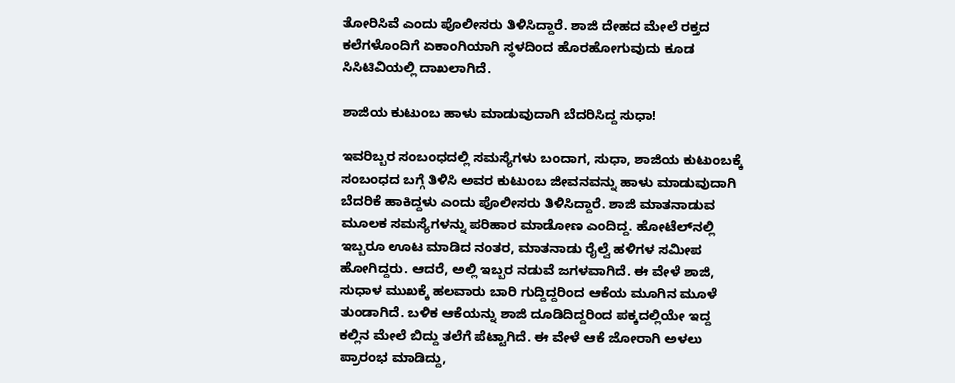ತೋರಿಸಿವೆ ಎಂದು ಪೊಲೀಸರು ತಿಳಿಸಿದ್ದಾರೆ. ಶಾಜಿ ದೇಹದ ಮೇಲೆ ರಕ್ತದ ಕಲೆಗಳೊಂದಿಗೆ ಏಕಾಂಗಿಯಾಗಿ ಸ್ಥಳದಿಂದ ಹೊರಹೋಗುವುದು ಕೂಡ ಸಿಸಿಟಿವಿಯಲ್ಲಿ ದಾಖಲಾಗಿದೆ.

ಶಾಜಿಯ ಕುಟುಂಬ ಹಾಳು ಮಾಡುವುದಾಗಿ ಬೆದರಿಸಿದ್ದ ಸುಧಾ!

ಇವರಿಬ್ಬರ ಸಂಬಂಧದಲ್ಲಿ ಸಮಸ್ಯೆಗಳು ಬಂದಾಗ, ಸುಧಾ, ಶಾಜಿಯ ಕುಟುಂಬಕ್ಕೆ ಸಂಬಂಧದ ಬಗ್ಗೆ ತಿಳಿಸಿ ಅವರ ಕುಟುಂಬ ಜೀವನವನ್ನು ಹಾಳು ಮಾಡುವುದಾಗಿ ಬೆದರಿಕೆ ಹಾಕಿದ್ದಳು ಎಂದು ಪೊಲೀಸರು ತಿಳಿಸಿದ್ದಾರೆ. ಶಾಜಿ ಮಾತನಾಡುವ ಮೂಲಕ ಸಮಸ್ಯೆಗಳನ್ನು ಪರಿಹಾರ ಮಾಡೋಣ ಎಂದಿದ್ದ. ಹೋಟೆಲ್‌ನಲ್ಲಿ ಇಬ್ಬರೂ ಊಟ ಮಾಡಿದ ನಂತರ, ಮಾತನಾಡು ರೈಲ್ವೆ ಹಳಿಗಳ ಸಮೀಪ ಹೋಗಿದ್ದರು. ಆದರೆ, ಅಲ್ಲಿ ಇಬ್ಬರ ನಡುವೆ ಜಗಳವಾಗಿದೆ. ಈ ವೇಳೆ ಶಾಜಿ, ಸುಧಾಳ ಮುಖಕ್ಕೆ ಹಲವಾರು ಬಾರಿ ಗುದ್ದಿದ್ದರಿಂದ ಆಕೆಯ ಮೂಗಿನ ಮೂಳೆ ತುಂಡಾಗಿದೆ. ಬಳಿಕ ಆಕೆಯನ್ನು ಶಾಜಿ ದೂಡಿದಿದ್ದರಿಂದ ಪಕ್ಕದಲ್ಲಿಯೇ ಇದ್ದ ಕಲ್ಲಿನ ಮೇಲೆ ಬಿದ್ದು ತಲೆಗೆ ಪೆಟ್ಟಾಗಿದೆ. ಈ ವೇಳೆ ಆಕೆ ಜೋರಾಗಿ ಅಳಲು ಪ್ರಾರಂಭ ಮಾಡಿದ್ದು,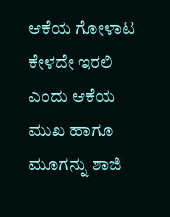ಆಕೆಯ ಗೋಳಾಟ ಕೇಳದೇ ಇರಲಿ ಎಂದು ಆಕೆಯ ಮುಖ ಹಾಗೂ ಮೂಗನ್ನು ಶಾಜಿ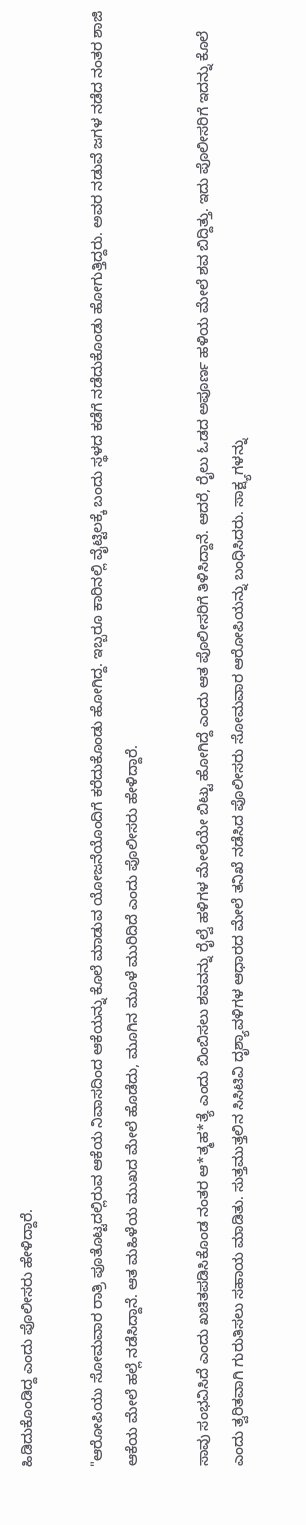ಹಿಡಿದುಕೊಂಡಿದ್ದ ಎಂದು ಪೊಲೀಸರು ಹೇಳಿದ್ದಾರೆ.

"ಆರೋಪಿಯು ಸೋಮವಾರ ರಾತ್ರಿ ಪೂತೊಟ್ಟದಲ್ಲಿರುವ ಆಕೆಯ ನಿವಾಸದಿಂದ ಆಕೆಯನ್ನು ಕೊಲೆ ಮಾಡುವ ಯೋಜನೆಯೊಂದಿಗೆ ಕರೆದುಕೊಂಡು ಹೋಗಿದ್ದ. ಇಬ್ಬರೂ ಕಾರಿನಲ್ಲಿ ವೈಟ್ಟಿಲಕ್ಕೆ ಬಂದು ಸ್ಥಳದ ಕಡೆಗೆ ನಡೆದುಕೊಂಡು ಹೋಗುತ್ತಿದ್ದರು. ಅವರ ನಡುವೆ ಜಗಳ ನಡೆದ ನಂತರ ಶಾಜಿ ಆಕೆಯ ಮೇಲೆ ಹಲ್ಲೆ ನಡೆಸಿದ್ದಾನೆ. ಆತ ಮಹಿಳೆಯ ಮುಖದ ಮೇಲೆ ಹೊಡೆದು, ಮೂಗಿನ ಮೂಳೆ ಮುರಿದಿದೆ ಎಂದು ಪೊಲೀಸರು ಹೇಳಿದ್ದಾರೆ.

ಸಾವು ಸಂಭವಿಸಿದೆ ಎಂದು ಖಚಿತಪಡಿಸಿಕೊಂಡ ನಂತರ ಆ*ತ್ಮಹ*ತ್ಯೆ ಎಂದು ಬಿಂಬಿಸಲು ಶವವನ್ನು ರೈಲ್ವೆ ಹಳಿಗಳ ಮೇಲೆಯೇ ಬಿಟ್ಟು ಹೋಗಿದ್ದೆ ಎಂದು ಆತ ಪೊಲೀಸರಿಗೆ ತಿಳಿಸಿದ್ದಾನೆ. ಆದರೆ, ರೈಲು ಓಡದ ಅಪೂರ್ಣ ಹಳಿಯ ಮೇಲೆ ಶವ ಬಿದ್ದಿತ್ತು. ಇದು ಪೊಲೀಸರಿಗೆ ಇದನ್ನು ಕೊಲೆ ಎಂದು ತ್ವರಿತವಾಗಿ ಗುರುತಿಸಲು ಸಹಾಯ ಮಾಡಿತು. ಸುತ್ತಮುತ್ತಲಿನ ಸಿಸಿಟಿವಿ ದೃಶ್ಯಾವಳಿಗಳ ಆಧಾರದ ಮೇಲೆ ತನಿಖೆ ನಡೆಸಿದ ಪೊಲೀಸರು ಸೋಮವಾರ ಆರೋಪಿಯನ್ನು ಬಂಧಿಸಿದರು. ಸಾಕ್ಷ್ಯಗಳನ್ನು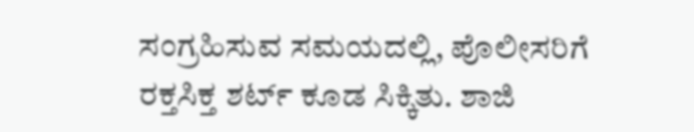ಸಂಗ್ರಹಿಸುವ ಸಮಯದಲ್ಲಿ, ಪೊಲೀಸರಿಗೆ ರಕ್ತಸಿಕ್ತ ಶರ್ಟ್ ಕೂಡ ಸಿಕ್ಕಿತು. ಶಾಜಿ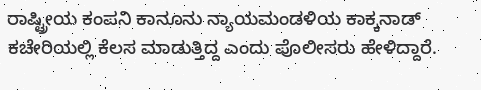ರಾಷ್ಟ್ರೀಯ ಕಂಪನಿ ಕಾನೂನು ನ್ಯಾಯಮಂಡಳಿಯ ಕಾಕ್ಕನಾಡ್ ಕಚೇರಿಯಲ್ಲಿ ಕೆಲಸ ಮಾಡುತ್ತಿದ್ದ ಎಂದು ಪೊಲೀಸರು ಹೇಳಿದ್ದಾರೆ.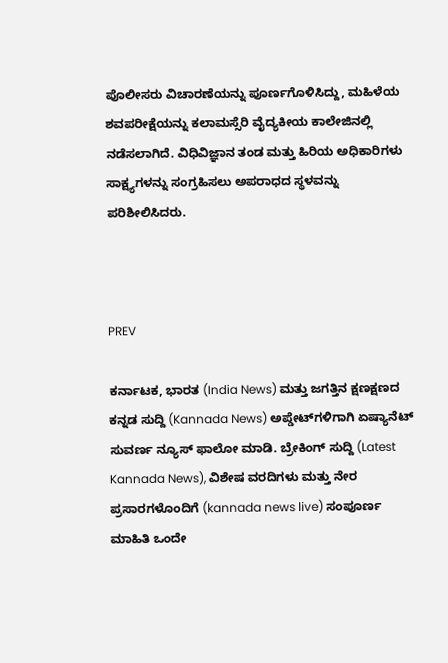ಪೊಲೀಸರು ವಿಚಾರಣೆಯನ್ನು ಪೂರ್ಣಗೊಳಿಸಿದ್ದು, ಮಹಿಳೆಯ ಶವಪರೀಕ್ಷೆಯನ್ನು ಕಲಾಮಸ್ಸೆರಿ ವೈದ್ಯಕೀಯ ಕಾಲೇಜಿನಲ್ಲಿ ನಡೆಸಲಾಗಿದೆ. ವಿಧಿವಿಜ್ಞಾನ ತಂಡ ಮತ್ತು ಹಿರಿಯ ಅಧಿಕಾರಿಗಳು ಸಾಕ್ಷ್ಯಗಳನ್ನು ಸಂಗ್ರಹಿಸಲು ಅಪರಾಧದ ಸ್ಥಳವನ್ನು ಪರಿಶೀಲಿಸಿದರು.



PREV

ಕರ್ನಾಟಕ, ಭಾರತ (India News) ಮತ್ತು ಜಗತ್ತಿನ ಕ್ಷಣಕ್ಷಣದ ಕನ್ನಡ ಸುದ್ದಿ (Kannada News) ಅಪ್ಡೇಟ್‌ಗಳಿಗಾಗಿ ಏಷ್ಯಾನೆಟ್ ಸುವರ್ಣ ನ್ಯೂಸ್‌ ಫಾಲೋ ಮಾಡಿ. ಬ್ರೇಕಿಂಗ್ ಸುದ್ದಿ (Latest Kannada News), ವಿಶೇಷ ವರದಿಗಳು ಮತ್ತು ನೇರ ಪ್ರಸಾರಗಳೊಂದಿಗೆ (kannada news live) ಸಂಪೂರ್ಣ ಮಾಹಿತಿ ಒಂದೇ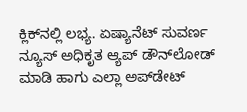ಕ್ಲಿಕ್‌ನಲ್ಲಿ ಲಭ್ಯ. ಏಷ್ಯಾನೆಟ್ ಸುವರ್ಣ ನ್ಯೂಸ್ ಅಧಿಕೃತ ಆ್ಯಪ್ ಡೌನ್‌ಲೋಡ್ ಮಾಡಿ ಹಾಗು ಎಲ್ಲಾ ಅಪ್‌ಡೇಟ್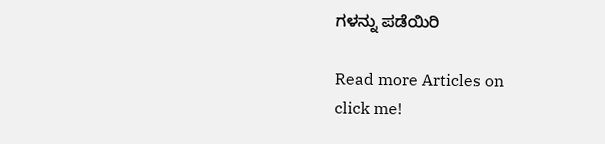ಗಳನ್ನು ಪಡೆಯಿರಿ

Read more Articles on
click me!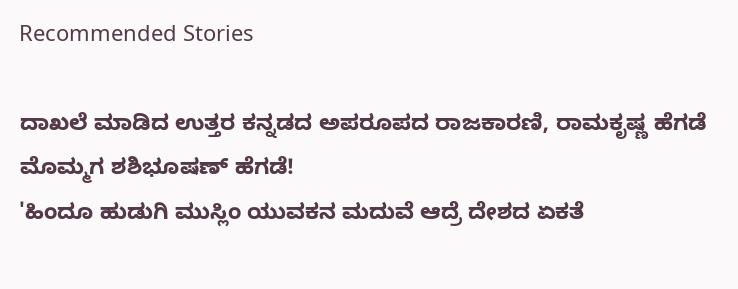Recommended Stories

ದಾಖಲೆ ಮಾಡಿದ ಉತ್ತರ ಕನ್ನಡದ ಅಪರೂಪದ ರಾಜಕಾರಣಿ, ರಾಮಕೃಷ್ಣ ಹೆಗಡೆ ಮೊಮ್ಮಗ ಶಶಿಭೂಷಣ್‌ ಹೆಗಡೆ!
'ಹಿಂದೂ ಹುಡುಗಿ ಮುಸ್ಲಿಂ ಯುವಕನ ಮದುವೆ ಆದ್ರೆ ದೇಶದ ಏಕತೆ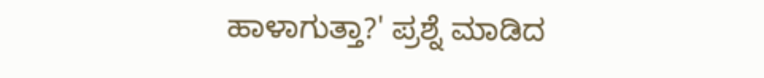ಹಾಳಾಗುತ್ತಾ?' ಪ್ರಶ್ನೆ ಮಾಡಿದ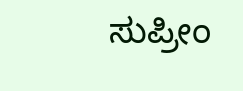ಸುಪ್ರೀಂ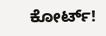ಕೋರ್ಟ್‌!